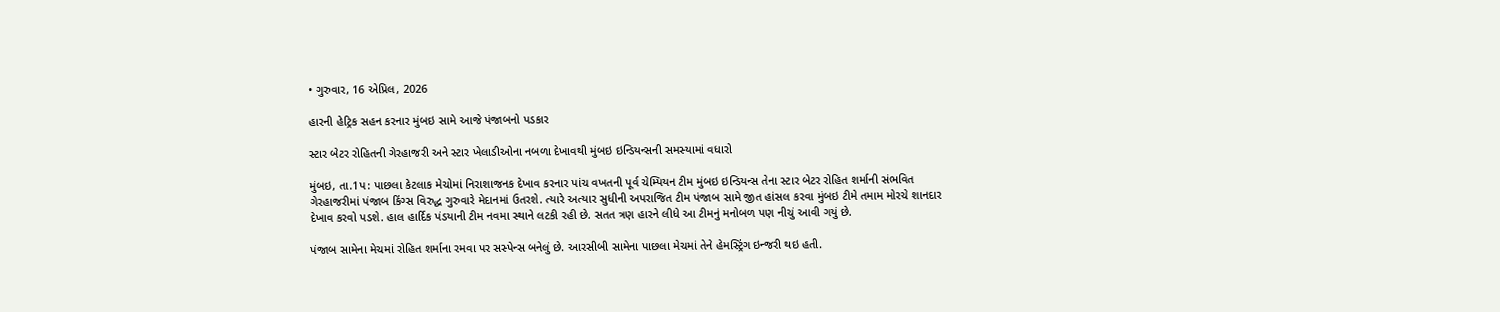• ગુરુવાર, 16 એપ્રિલ, 2026

હારની હેટ્રિક સહન કરનાર મુંબઇ સામે આજે પંજાબનો પડકાર

સ્ટાર બેટર રોહિતની ગેરહાજરી અને સ્ટાર ખેલાડીઓના નબળા દેખાવથી મુંબઇ ઇન્ડિયન્સની સમસ્યામાં વધારો

મુંબઇ, તા.1પ: પાછલા કેટલાક મેચોમાં નિરાશાજનક દેખાવ કરનાર પાંચ વખતની પૂર્વ ચેમ્પિયન ટીમ મુંબઇ ઇન્ડિયન્સ તેના સ્ટાર બેટર રોહિત શર્માની સંભવિત ગેરહાજરીમાં પંજાબ કિંગ્સ વિરુદ્ધ ગુરુવારે મેદાનમાં ઉતરશે. ત્યારે અત્યાર સુધીની અપરાજિત ટીમ પંજાબ સામે જીત હાંસલ કરવા મુંબઇ ટીમે તમામ મોરચે શાનદાર દેખાવ કરવો પડશે. હાલ હાર્દિક પંડયાની ટીમ નવમા સ્થાને લટકી રહી છે. સતત ત્રણ હારને લીધે આ ટીમનું મનોબળ પણ નીચું આવી ગયું છે.

પંજાબ સામેના મેચમાં રોહિત શર્માના રમવા પર સસ્પેન્સ બનેલું છે. આરસીબી સામેના પાછલા મેચમાં તેને હેમસ્ટ્રિંગ ઇન્જરી થઇ હતી.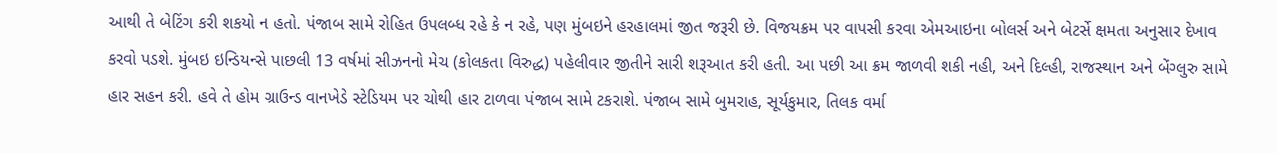આથી તે બેટિંગ કરી શકયો ન હતો. પંજાબ સામે રોહિત ઉપલબ્ધ રહે કે ન રહે, પણ મુંબઇને હરહાલમાં જીત જરૂરી છે. વિજયક્રમ પર વાપસી કરવા એમઆઇના બોલર્સ અને બેટર્સે ક્ષમતા અનુસાર દેખાવ કરવો પડશે. મુંબઇ ઇન્ડિયન્સે પાછલી 13 વર્ષમાં સીઝનનો મેચ (કોલકતા વિરુદ્ધ) પહેલીવાર જીતીને સારી શરૂઆત કરી હતી. આ પછી આ ક્રમ જાળવી શકી નહી, અને દિલ્હી, રાજસ્થાન અને બેંગ્લુરુ સામે હાર સહન કરી. હવે તે હોમ ગ્રાઉન્ડ વાનખેડે સ્ટેડિયમ પર ચોથી હાર ટાળવા પંજાબ સામે ટકરાશે. પંજાબ સામે બુમરાહ, સૂર્યકુમાર, તિલક વર્મા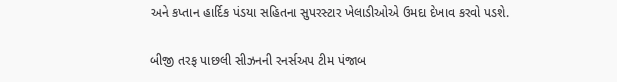અને કપ્તાન હાર્દિક પંડયા સહિતના સુપરસ્ટાર ખેલાડીઓએ ઉમદા દેખાવ કરવો પડશે.

બીજી તરફ પાછલી સીઝનની રનર્સઅપ ટીમ પંજાબ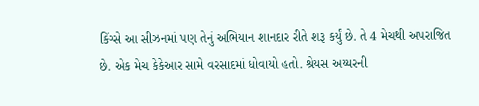કિંગ્સે આ સીઝનમાં પણ તેનું અભિયાન શાનદાર રીતે શરૂ કર્યું છે. તે 4 મેચથી અપરાજિત છે. એક મેચ કેકેઆર સામે વરસાદમાં ધોવાયો હતો. શ્રેયસ અય્યરની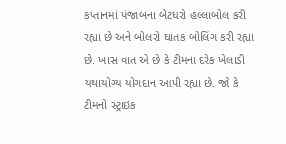કપ્તાનમાં પંજાબના બેટધરો હલ્લાબોલ કરી રહ્યા છે અને બોલરો ઘાતક બોલિંગ કરી રહ્યા છે. ખાસ વાત એ છે કે ટીમના દરેક ખેલાડી યથાયોગ્ય યોગદાન આપી રહ્યા છે. જો કે ટીમનો સ્ટ્રાઇક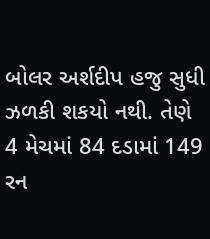બોલર અર્શદીપ હજુ સુધી ઝળકી શકયો નથી. તેણે 4 મેચમાં 84 દડામાં 149 રન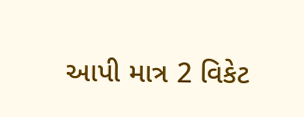આપી માત્ર 2 વિકેટ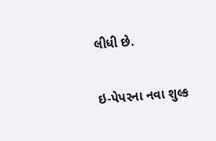લીધી છે.

ઇ-પેપરના નવા શુલ્ક